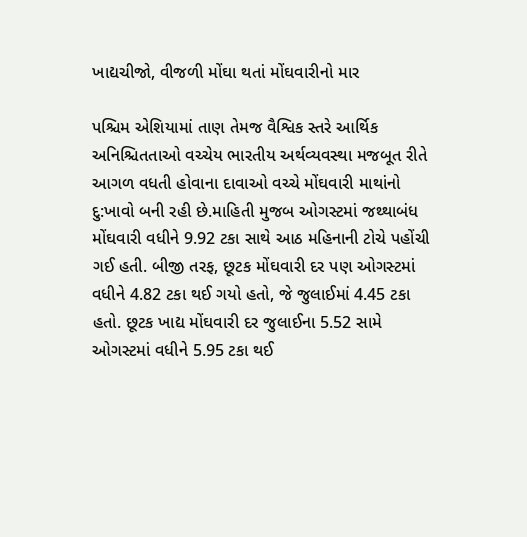ખાદ્યચીજો, વીજળી મોંઘા થતાં મોંઘવારીનો માર

પશ્ચિમ એશિયામાં તાણ તેમજ વૈશ્વિક સ્તરે આર્થિક અનિશ્ચિતતાઓ વચ્ચેય ભારતીય અર્થવ્યવસ્થા મજબૂત રીતે આગળ વધતી હોવાના દાવાઓ વચ્ચે મોંઘવારી માથાંનો દુ:ખાવો બની રહી છે.માહિતી મુજબ ઓગસ્ટમાં જથ્થાબંધ મોંઘવારી વધીને 9.92 ટકા સાથે આઠ મહિનાની ટોચે પહોંચી ગઈ હતી. બીજી તરફ, છૂટક મોંઘવારી દર પણ ઓગસ્ટમાં વધીને 4.82 ટકા થઈ ગયો હતો, જે જુલાઈમાં 4.45 ટકા હતો. છૂટક ખાદ્ય મોંઘવારી દર જુલાઈના 5.52 સામે ઓગસ્ટમાં વધીને 5.95 ટકા થઈ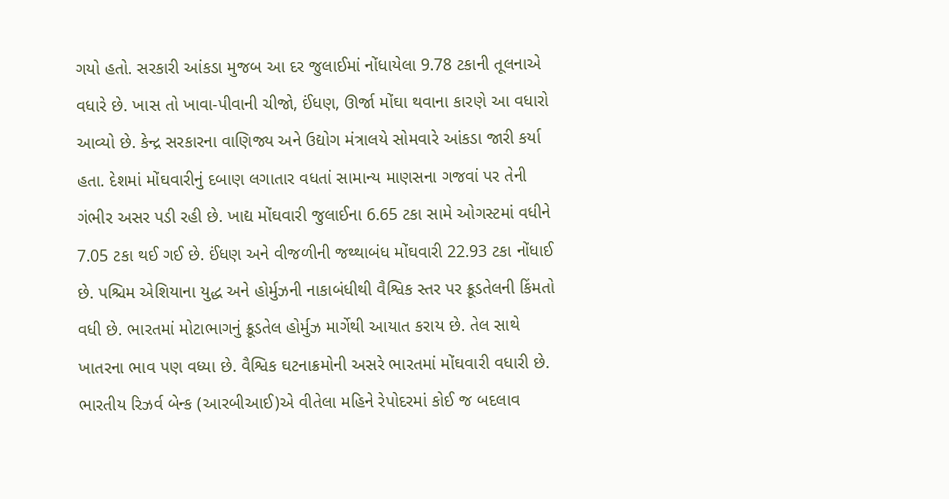ગયો હતો. સરકારી આંકડા મુજબ આ દર જુલાઈમાં નોંધાયેલા 9.78 ટકાની તૂલનાએ વધારે છે. ખાસ તો ખાવા-પીવાની ચીજો, ઈંધણ, ઊર્જા મોંઘા થવાના કારણે આ વધારો આવ્યો છે. કેન્દ્ર સરકારના વાણિજ્ય અને ઉદ્યોગ મંત્રાલયે સોમવારે આંકડા જારી કર્યા હતા. દેશમાં મોંઘવારીનું દબાણ લગાતાર વધતાં સામાન્ય માણસના ગજવાં પર તેની ગંભીર અસર પડી રહી છે. ખાદ્ય મોંઘવારી જુલાઈના 6.65 ટકા સામે ઓગસ્ટમાં વધીને 7.05 ટકા થઈ ગઈ છે. ઈંધણ અને વીજળીની જથ્થાબંધ મોંઘવારી 22.93 ટકા નોંધાઈ છે. પશ્ચિમ એશિયાના યુદ્ધ અને હોર્મુઝની નાકાબંધીથી વૈશ્વિક સ્તર પર ક્રૂડતેલની કિંમતો વધી છે. ભારતમાં મોટાભાગનું ક્રૂડતેલ હોર્મુઝ માર્ગેથી આયાત કરાય છે. તેલ સાથે ખાતરના ભાવ પણ વધ્યા છે. વૈશ્વિક ઘટનાક્રમોની અસરે ભારતમાં મોંઘવારી વધારી છે. ભારતીય રિઝર્વ બેન્ક (આરબીઆઈ)એ વીતેલા મહિને રેપોદરમાં કોઈ જ બદલાવ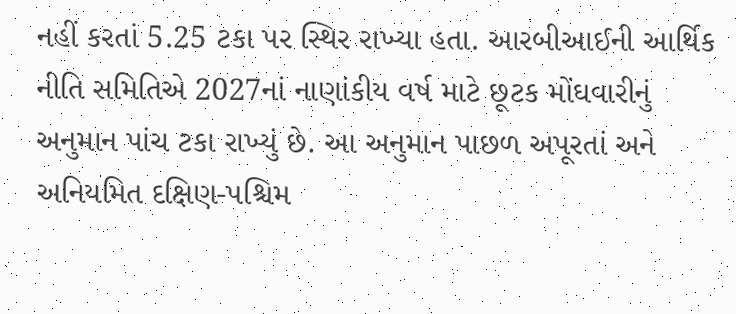નહીં કરતાં 5.25 ટકા પર સ્થિર રાખ્યા હતા. આરબીઆઈની આર્થિક નીતિ સમિતિએ 2027નાં નાણાંકીય વર્ષ માટે છૂટક મોંઘવારીનું અનુમાન પાંચ ટકા રાખ્યું છે. આ અનુમાન પાછળ અપૂરતાં અને અનિયમિત દક્ષિણ-પશ્ચિમ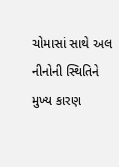ચોમાસાં સાથે અલ નીનોની સ્થિતિને મુખ્ય કારણ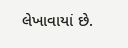લેખાવાયાં છે.